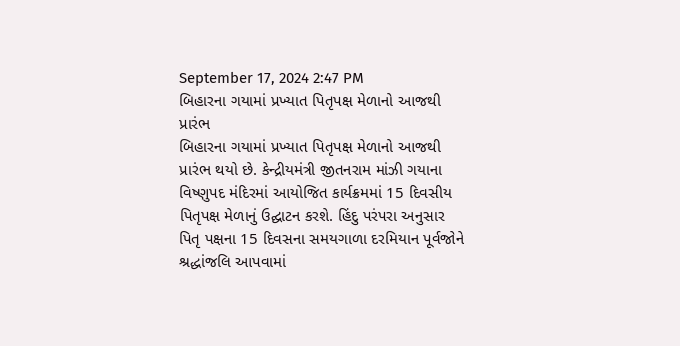September 17, 2024 2:47 PM
બિહારના ગયામાં પ્રખ્યાત પિતૃપક્ષ મેળાનો આજથી પ્રારંભ
બિહારના ગયામાં પ્રખ્યાત પિતૃપક્ષ મેળાનો આજથી પ્રારંભ થયો છે. કેન્દ્રીયમંત્રી જીતનરામ માંઝી ગયાના વિષ્ણુપદ મંદિરમાં આયોજિત કાર્યક્રમમાં 15 દિવસીય પિતૃપક્ષ મેળાનું ઉદ્ઘાટન કરશે. હિંદુ પરંપરા અનુસાર પિતૃ પક્ષના 15 દિવસના સમયગાળા દરમિયાન પૂર્વજોને શ્રદ્ધાંજલિ આપવામાં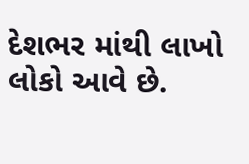દેશભર માંથી લાખો લોકો આવે છે.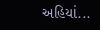અહિયાં...